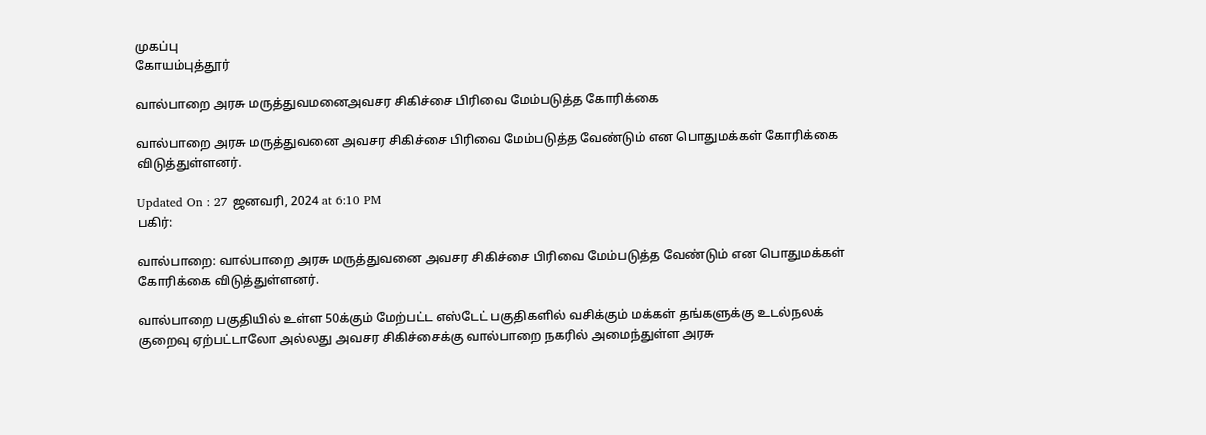முகப்பு
கோயம்புத்தூர்

வால்பாறை அரசு மருத்துவமனைஅவசர சிகிச்சை பிரிவை மேம்படுத்த கோரிக்கை

வால்பாறை அரசு மருத்துவனை அவசர சிகிச்சை பிரிவை மேம்படுத்த வேண்டும் என பொதுமக்கள் கோரிக்கை விடுத்துள்ளனர்.

Updated On : 27 ஜனவரி, 2024 at 6:10 PM
பகிர்:

வால்பாறை: வால்பாறை அரசு மருத்துவனை அவசர சிகிச்சை பிரிவை மேம்படுத்த வேண்டும் என பொதுமக்கள் கோரிக்கை விடுத்துள்ளனர்.

வால்பாறை பகுதியில் உள்ள 50க்கும் மேற்பட்ட எஸ்டேட் பகுதிகளில் வசிக்கும் மக்கள் தங்களுக்கு உடல்நலக் குறைவு ஏற்பட்டாலோ அல்லது அவசர சிகிச்சைக்கு வால்பாறை நகரில் அமைந்துள்ள அரசு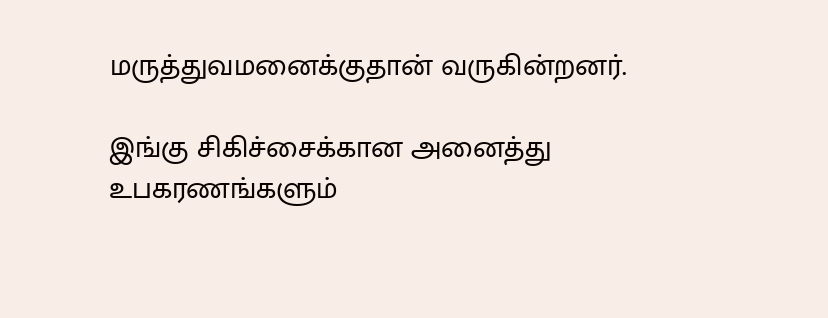மருத்துவமனைக்குதான் வருகின்றனர்.

இங்கு சிகிச்சைக்கான அனைத்து உபகரணங்களும்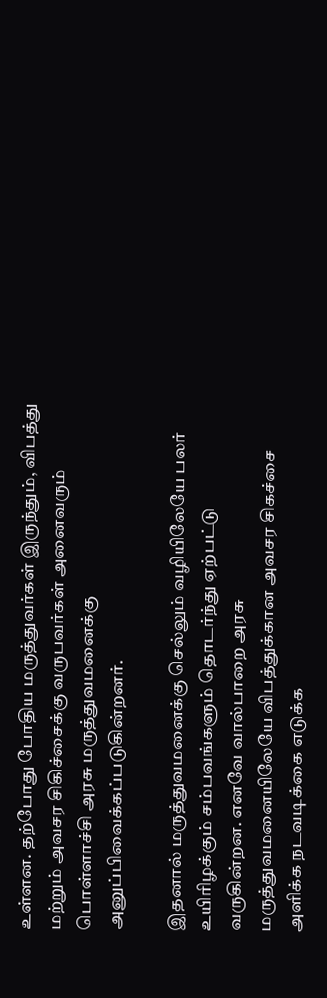உள்ளன. தற்போது போதிய மருத்துவர்கள் இருந்தும், விபத்து மற்றும் அவசர சிகிச்சைக்கு வருபவர்கள் அனைவரும் பொள்ளாச்சி அரசு மருத்துவமனைக்கு அனுப்பிவைக்கப்படுகின்றனர்.

இதனால் மருத்துவமனைக்கு செல்லும் வழியிலேயே பலர் உயிரிழக்கும் சம்பவங்களும் தொடர்ந்து ஏற்பட்டு வருகின்றன. எனவே வால்பாறை அரசு மருத்துவமனையிலேயே விபத்துக்கான அவசர சிகச்சை அளிக்க நடவடிக்கை எடுக்க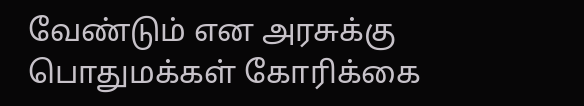வேண்டும் என அரசுக்கு பொதுமக்கள் கோரிக்கை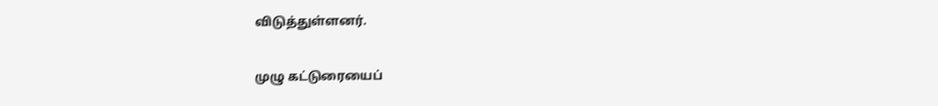விடுத்துள்ளனர்.

முழு கட்டுரையைப்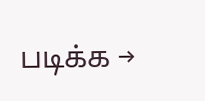படிக்க →